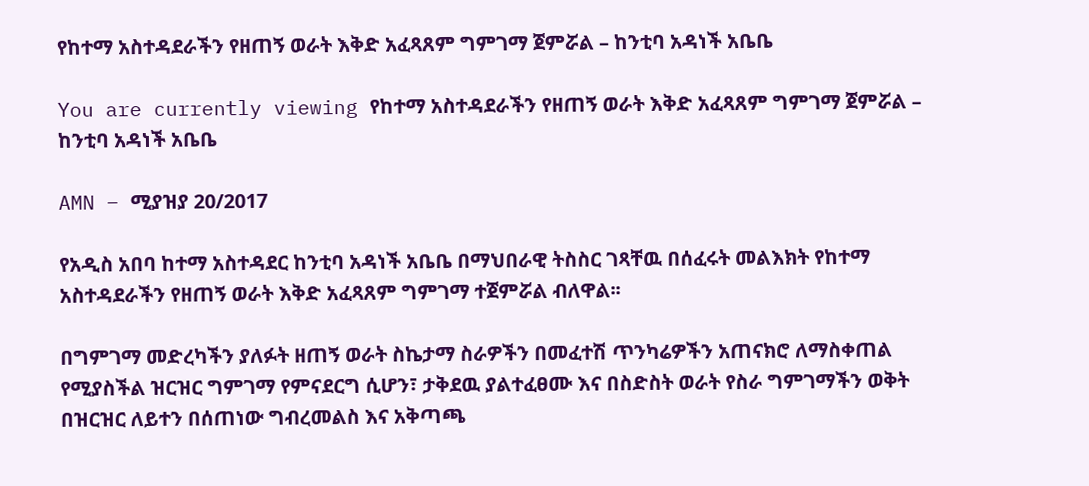የከተማ አስተዳደራችን የዘጠኝ ወራት እቅድ አፈጻጸም ግምገማ ጀምሯል – ከንቲባ አዳነች አቤቤ

You are currently viewing የከተማ አስተዳደራችን የዘጠኝ ወራት እቅድ አፈጻጸም ግምገማ ጀምሯል – ከንቲባ አዳነች አቤቤ

AMN – ሚያዝያ 20/2017

የአዲስ አበባ ከተማ አስተዳደር ከንቲባ አዳነች አቤቤ በማህበራዊ ትስስር ገጻቸዉ በሰፈሩት መልእክት የከተማ አስተዳደራችን የዘጠኝ ወራት እቅድ አፈጻጸም ግምገማ ተጀምሯል ብለዋል፡፡

በግምገማ መድረካችን ያለፉት ዘጠኝ ወራት ስኬታማ ስራዎችን በመፈተሽ ጥንካሬዎችን አጠናክሮ ለማስቀጠል የሚያስችል ዝርዝር ግምገማ የምናደርግ ሲሆን፣ ታቅደዉ ያልተፈፀሙ እና በስድስት ወራት የስራ ግምገማችን ወቅት በዝርዝር ለይተን በሰጠነው ግብረመልስ እና አቅጣጫ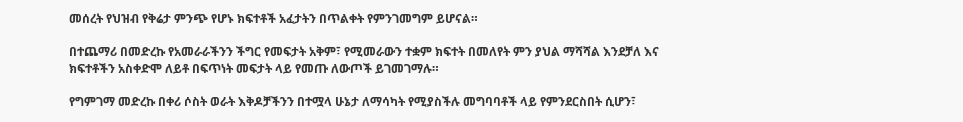መሰረት የህዝብ የቅሬታ ምንጭ የሆኑ ክፍተቶች አፈታትን በጥልቀት የምንገመግም ይሆናል።

በተጨማሪ በመድረኩ የአመራራችንን ችግር የመፍታት አቅም፣ የሚመራውን ተቋም ክፍተት በመለየት ምን ያህል ማሻሻል እንደቻለ እና ክፍተቶችን አስቀድሞ ለይቶ በፍጥነት መፍታት ላይ የመጡ ለውጦች ይገመገማሉ።

የግምገማ መድረኩ በቀሪ ሶስት ወራት እቅዶቻችንን በተሟላ ሁኔታ ለማሳካት የሚያስችሉ መግባባቶች ላይ የምንደርስበት ሲሆን፣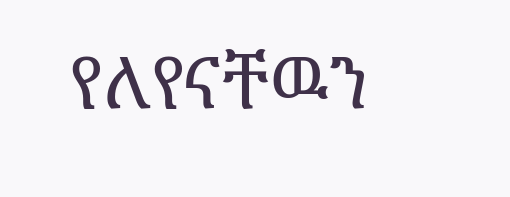የለየናቸዉን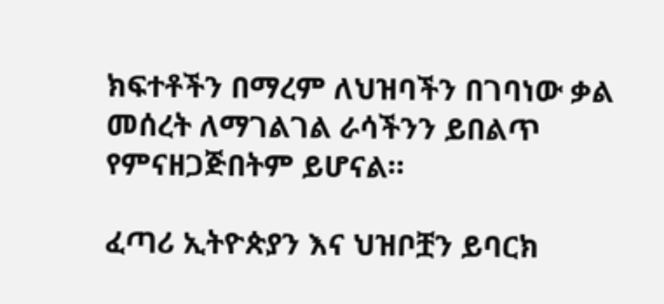ክፍተቶችን በማረም ለህዝባችን በገባነው ቃል መሰረት ለማገልገል ራሳችንን ይበልጥ የምናዘጋጅበትም ይሆናል።

ፈጣሪ ኢትዮጵያን እና ህዝቦቿን ይባርክ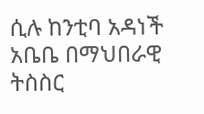ሲሉ ከንቲባ አዳነች አቤቤ በማህበራዊ ትስስር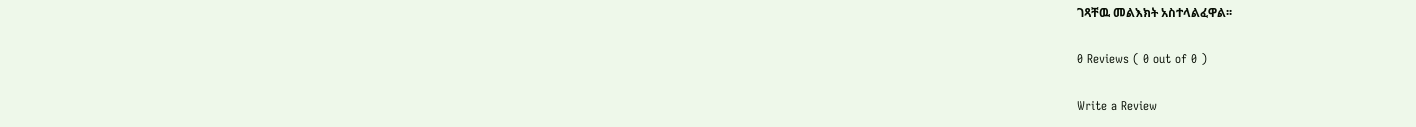ገጻቸዉ መልእክት አስተላልፈዋል፡፡

0 Reviews ( 0 out of 0 )

Write a Review